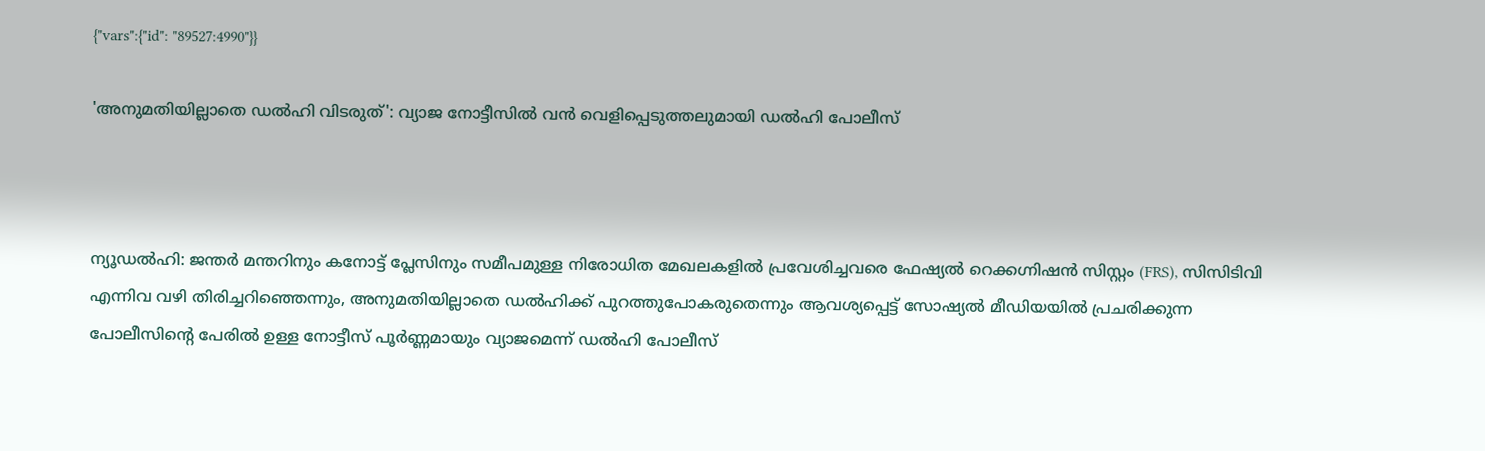{"vars":{"id": "89527:4990"}}

'അനുമതിയില്ലാതെ ഡൽഹി വിടരുത്': വ്യാജ നോട്ടീസിൽ വൻ വെളിപ്പെടുത്തലുമായി ഡൽഹി പോലീസ്



ന്യൂഡൽഹി: ജന്തർ മന്തറിനും കനോട്ട് പ്ലേസിനും സമീപമുള്ള നിരോധിത മേഖലകളിൽ പ്രവേശിച്ചവരെ ഫേഷ്യൽ റെക്കഗ്നിഷൻ സിസ്റ്റം (FRS), സിസിടിവി എന്നിവ വഴി തിരിച്ചറിഞ്ഞെന്നും, അനുമതിയില്ലാതെ ഡൽഹിക്ക് പുറത്തുപോകരുതെന്നും ആവശ്യപ്പെട്ട് സോഷ്യൽ മീഡിയയിൽ പ്രചരിക്കുന്ന പോലീസിന്റെ പേരിൽ ഉള്ള നോട്ടീസ് പൂർണ്ണമായും വ്യാജമെന്ന് ഡൽഹി പോലീസ്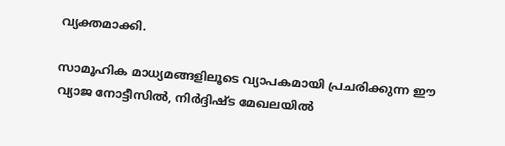വ്യക്തമാക്കി.

സാമൂഹിക മാധ്യമങ്ങളിലൂടെ വ്യാപകമായി പ്രചരിക്കുന്ന ഈ വ്യാജ നോട്ടീസിൽ, നിർദ്ദിഷ്ട മേഖലയിൽ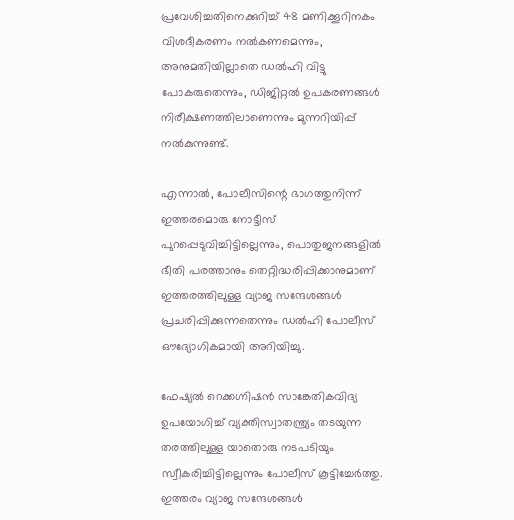പ്രവേശിച്ചതിനെക്കുറിച്ച് 48 മണിക്കൂറിനകം വിശദീകരണം നൽകണമെന്നും, അനുമതിയില്ലാതെ ഡൽഹി വിട്ടു പോകരുതെന്നും, ഡിജിറ്റൽ ഉപകരണങ്ങൾ നിരീക്ഷണത്തിലാണെന്നും മുന്നറിയിപ്പ് നൽകുന്നുണ്ട്.

എന്നാൽ, പോലീസിന്റെ ഭാഗത്തുനിന്ന് ഇത്തരമൊരു നോട്ടീസ് പുറപ്പെടുവിച്ചിട്ടില്ലെന്നും, പൊതുജനങ്ങളിൽ ഭീതി പരത്താനും തെറ്റിദ്ധരിപ്പിക്കാനുമാണ് ഇത്തരത്തിലുള്ള വ്യാജ സന്ദേശങ്ങൾ പ്രചരിപ്പിക്കുന്നതെന്നും ഡൽഹി പോലീസ് ഔദ്യോഗികമായി അറിയിച്ചു.

ഫേഷ്യൽ റെക്കഗ്നിഷൻ സാങ്കേതികവിദ്യ ഉപയോഗിച്ച് വ്യക്തിസ്വാതന്ത്ര്യം തടയുന്ന തരത്തിലുള്ള യാതൊരു നടപടിയും സ്വീകരിച്ചിട്ടില്ലെന്നും പോലീസ് കൂട്ടിച്ചേർത്തു. ഇത്തരം വ്യാജ സന്ദേശങ്ങൾ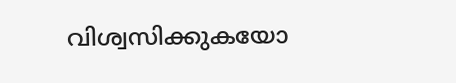വിശ്വസിക്കുകയോ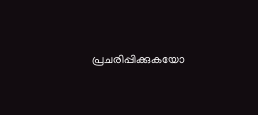പ്രചരിപ്പിക്കുകയോ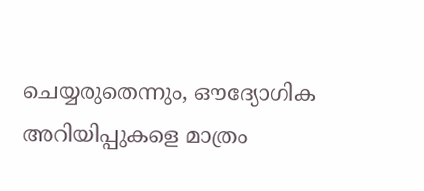ചെയ്യരുതെന്നും, ഔദ്യോഗിക അറിയിപ്പുകളെ മാത്രം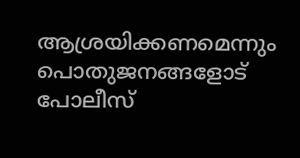ആശ്രയിക്കണമെന്നും പൊതുജനങ്ങളോട് പോലീസ്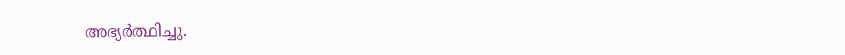അഭ്യർത്ഥിച്ചു.